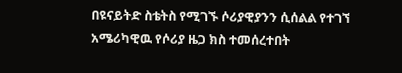በዩናይትድ ስቴትስ የሚገኙ ሶሪያዊያንን ሲሰልል የተገኘ አሜሪካዊዉ የሶሪያ ዜጋ ክስ ተመሰረተበት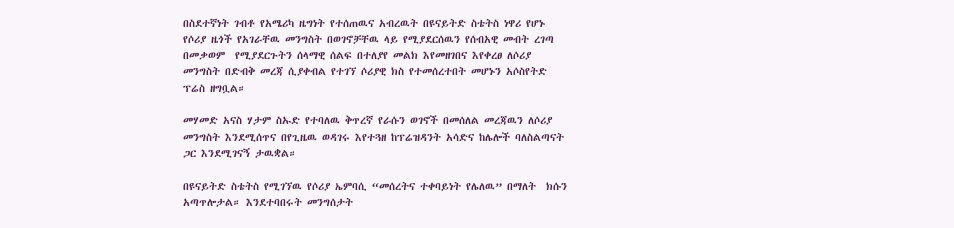በስደተኛነት ገብቶ የአሜሪካ ዜግነት የተሰጠዉና አብረዉት በዩናይትድ ስቴትስ ነዋሪ የሆኑ የሶሪያ ዜጎች የአገራቸዉ መንግስት በወገኖቻቸዉ ላይ የሚያደርሰዉን የሰብአዊ መብት ረገጣ በመቃወም  የሚያደርጉትን ሰላማዊ ሰልፍ በተለያየ መልክ እየመዘገበና እየቀረፀ ለሶሪያ መንግስት በድብቅ መረጃ ሲያቀብል የተገኘ ሶሪያዊ ክስ የተመሰረተበት መሆኑን አሶስየትድ ፕሬስ ዘግቧል።

መሃመድ አናስ ሃታም ስኡድ የተባለዉ ቅጥረኛ የራሱን ወገኖች በመሰለል መረጃዉን ለሶሪያ መንግስት እንደሚሰጥና በየጊዜዉ ወዳገሩ እየተጓዘ ከፕሬዝዳንት አሳድና ከሌሎች ባለስልጣናት ጋር እንደሚገናኝ ታዉቋል።

በዩናይትድ ስቴትስ የሚገኘዉ የሶሪያ ኤምባሲ “መሰረትና ተቀባይነት የሌለዉ” በማለት  ክሱን አጣጥሎታል። እንደተባበሩት መንግሰታት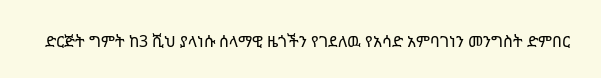ድርጅት ግምት ከ3 ሺህ ያላነሱ ሰላማዊ ዜጎችን የገደለዉ የአሳድ አምባገነን መንግስት ድምበር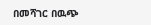በመሻገር በዉጭ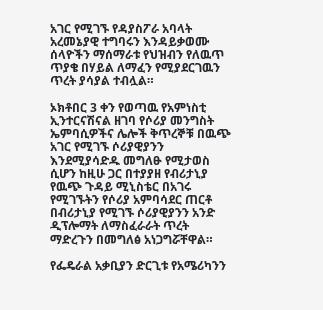አገር የሚገኙ የዳያስፖራ አባላት አረመኔያዊ ተግባሩን እንዳይቃወሙ ሰላዮችን ማሰማራቱ የህዝብን የለዉጥ ጥያቄ በሃይል ለማፈን የሚያደርገዉን ጥረት ያሳያል ተብሏል።

ኦክቶበር 3 ቀን የወጣዉ የአምነስቲ ኢንተርናሽናል ዘገባ የሶሪያ መንግስት ኤምባሲዎችና ሌሎች ቅጥረኞቹ በዉጭ አገር የሚገኙ ሶሪያዊያንን እንደሚያሳድዱ መግለፁ የሚታወስ ሲሆን ከዚሁ ጋር በተያያዘ የብሪታኒያ የዉጭ ጉዳይ ሚኒስቴር በአገሩ የሚገኙትን የሶሪያ አምባሳደር ጠርቶ በብሪታኒያ የሚገኙ ሶሪያዊያንን አንድ ዲፕሎማት ለማስፈራራት ጥረት ማድረጉን በመግለፅ አነጋግሯቸዋል።

የፌዴራል አቃቢያን ድርጊቱ የአሜሪካንን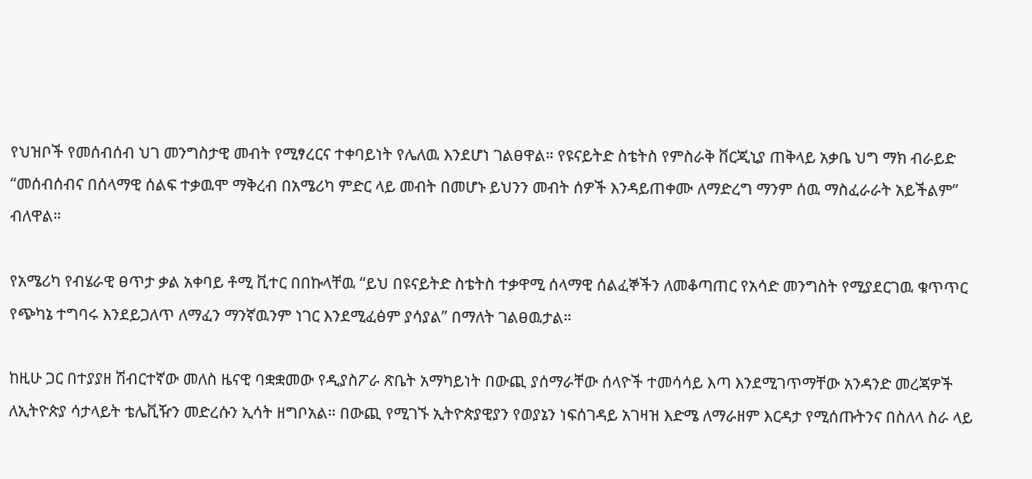የህዝቦች የመሰብሰብ ህገ መንግስታዊ መብት የሚፃረርና ተቀባይነት የሌለዉ እንደሆነ ገልፀዋል። የዩናይትድ ስቴትስ የምስራቅ ቨርጂኒያ ጠቅላይ አቃቤ ህግ ማክ ብራይድ “መሰብሰብና በሰላማዊ ሰልፍ ተቃዉሞ ማቅረብ በአሜሪካ ምድር ላይ መብት በመሆኑ ይህንን መብት ሰዎች እንዳይጠቀሙ ለማድረግ ማንም ሰዉ ማስፈራራት አይችልም” ብለዋል።

የአሜሪካ የብሄራዊ ፀጥታ ቃል አቀባይ ቶሚ ቪተር በበኩላቸዉ “ይህ በዩናይትድ ስቴትስ ተቃዋሚ ሰላማዊ ሰልፈኞችን ለመቆጣጠር የአሳድ መንግስት የሚያደርገዉ ቁጥጥር የጭካኔ ተግባሩ እንደይጋለጥ ለማፈን ማንኛዉንም ነገር እንደሚፈፅም ያሳያል” በማለት ገልፀዉታል።

ከዚሁ ጋር በተያያዘ ሽብርተኛው መለስ ዜናዊ ባቋቋመው የዲያስፖራ ጽቤት አማካይነት በውጪ ያሰማራቸው ሰላዮች ተመሳሳይ እጣ እንደሚገጥማቸው አንዳንድ መረጃዎች ለኢትዮጵያ ሳታላይት ቴሌቪዥን መድረሱን ኢሳት ዘግቦአል። በውጪ የሚገኙ ኢትዮጵያዊያን የወያኔን ነፍሰገዳይ አገዛዝ እድሜ ለማራዘም እርዳታ የሚሰጡትንና በስለላ ስራ ላይ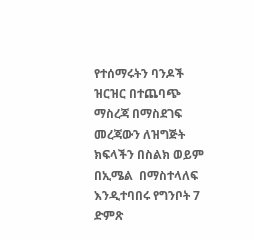የተሰማሩትን ባንዶች ዝርዝር በተጨባጭ ማስረጃ በማስደገፍ መረጃውን ለዝግጅት ክፍላችን በስልክ ወይም በኢሜል  በማስተላለፍ እንዲተባበሩ የግንቦት 7 ድምጽ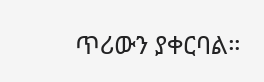ጥሪውን ያቀርባል።